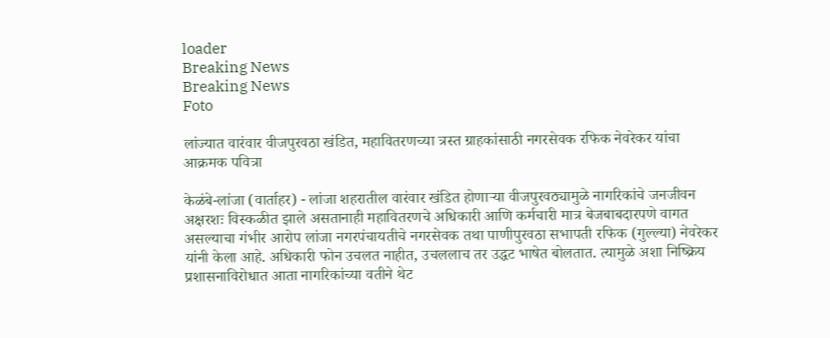loader
Breaking News
Breaking News
Foto

लांज्यात वारंवार वीजपुरवठा खंडित, महावितरणच्या त्रस्त ग्राहकांसाठी नगरसेवक रफिक नेवरेकर यांचा आक्रमक पवित्रा

केळंबे-लांजा (वार्ताहर) - लांजा शहरातील वारंवार खंडित होणार्‍या वीजपुरवठ्यामुळे नागरिकांचे जनजीवन अक्षरशः विस्कळीत झाले असतानाही महावितरणचे अधिकारी आणि कर्मचारी मात्र बेजबाबदारपणे वागत असल्याचा गंभीर आरोप लांजा नगरपंचायतीचे नगरसेवक तथा पाणीपुरवठा सभापती रफिक (गुल्ल्या) नेवरेकर यांनी केला आहे. अधिकारी फोन उचलत नाहीत, उचललाच तर उद्धट भाषेत बोलतात. त्यामुळे अशा निष्क्रिय प्रशासनाविरोधात आता नागरिकांच्या वतीने थेट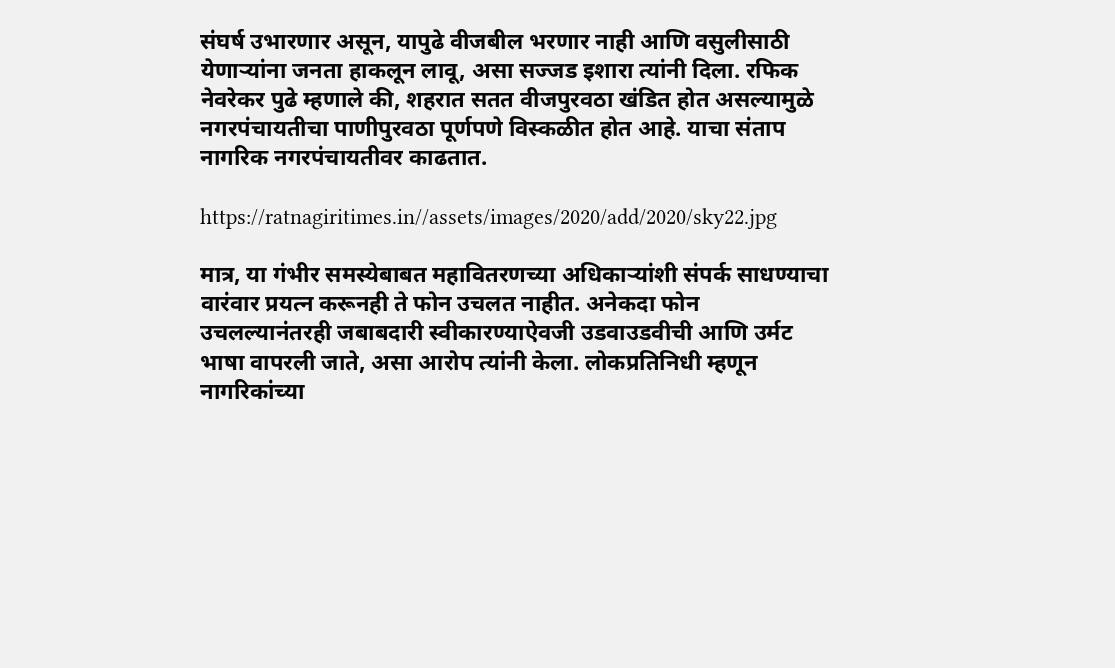संघर्ष उभारणार असून, यापुढे वीजबील भरणार नाही आणि वसुलीसाठी येणार्‍यांना जनता हाकलून लावू, असा सज्जड इशारा त्यांनी दिला. रफिक नेवरेकर पुढे म्हणाले की, शहरात सतत वीजपुरवठा खंडित होत असल्यामुळे नगरपंचायतीचा पाणीपुरवठा पूर्णपणे विस्कळीत होत आहे. याचा संताप नागरिक नगरपंचायतीवर काढतात.

https://ratnagiritimes.in//assets/images/2020/add/2020/sky22.jpg

मात्र, या गंभीर समस्येबाबत महावितरणच्या अधिकार्‍यांशी संपर्क साधण्याचा वारंवार प्रयत्न करूनही ते फोन उचलत नाहीत. अनेकदा फोन उचलल्यानंतरही जबाबदारी स्वीकारण्याऐवजी उडवाउडवीची आणि उर्मट भाषा वापरली जाते, असा आरोप त्यांनी केला. लोकप्रतिनिधी म्हणून नागरिकांच्या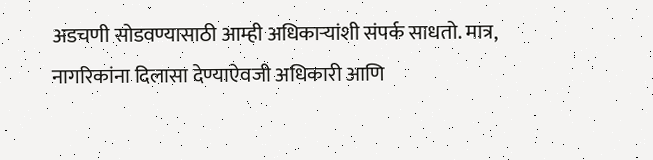अडचणी सोडवण्यासाठी आम्ही अधिकार्‍यांशी संपर्क साधतो. मात्र, नागरिकांना दिलासा देण्याऐवजी अधिकारी आणि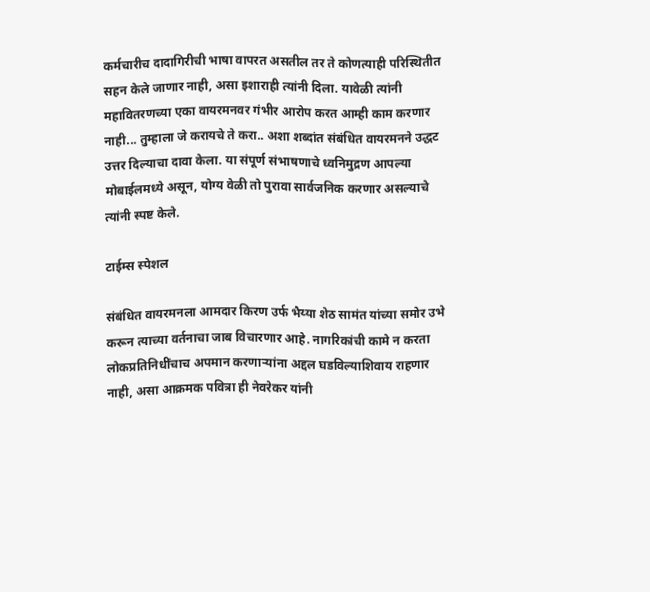कर्मचारीच दादागिरीची भाषा वापरत असतील तर ते कोणत्याही परिस्थितीत सहन केले जाणार नाही, असा इशाराही त्यांनी दिला. यावेळी त्यांनी महावितरणच्या एका वायरमनवर गंभीर आरोप करत आम्ही काम करणार नाही... तुम्हाला जे करायचे ते करा.. अशा शब्दांत संबंधित वायरमनने उद्धट उत्तर दिल्याचा दावा केला. या संपूर्ण संभाषणाचे ध्वनिमुद्रण आपल्या मोबाईलमध्ये असून, योग्य वेळी तो पुरावा सार्वजनिक करणार असल्याचे त्यांनी स्पष्ट केले.

टाईम्स स्पेशल

संबंधित वायरमनला आमदार किरण उर्फ भैय्या शेठ सामंत यांच्या समोर उभे करून त्याच्या वर्तनाचा जाब विचारणार आहे. नागरिकांची कामे न करता लोकप्रतिनिधींचाच अपमान करणार्‍यांना अद्दल घडविल्याशिवाय राहणार नाही, असा आक्रमक पवित्रा ही नेवरेकर यांनी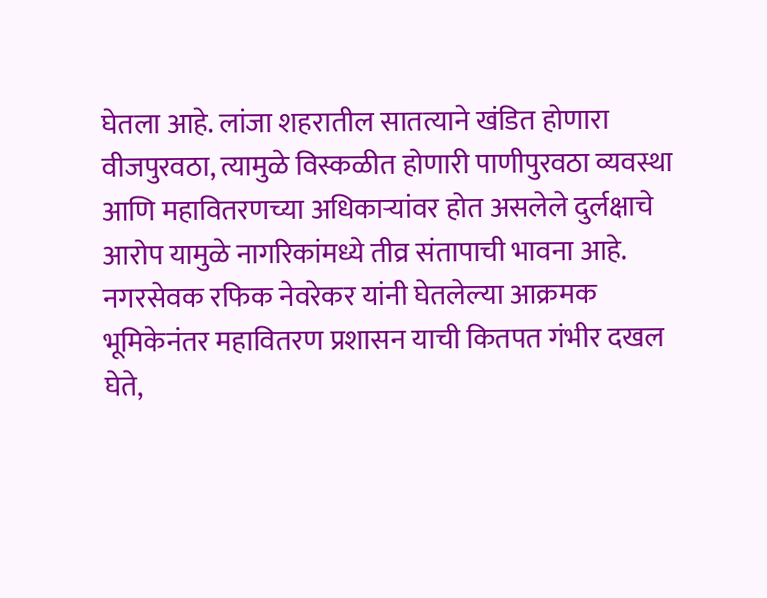घेतला आहे. लांजा शहरातील सातत्याने खंडित होणारा वीजपुरवठा, त्यामुळे विस्कळीत होणारी पाणीपुरवठा व्यवस्था आणि महावितरणच्या अधिकार्‍यांवर होत असलेले दुर्लक्षाचे आरोप यामुळे नागरिकांमध्ये तीव्र संतापाची भावना आहे. नगरसेवक रफिक नेवरेकर यांनी घेतलेल्या आक्रमक भूमिकेनंतर महावितरण प्रशासन याची कितपत गंभीर दखल घेते,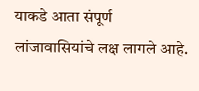याकडे आता संपूर्ण लांजावासियांचे लक्ष लागले आहे.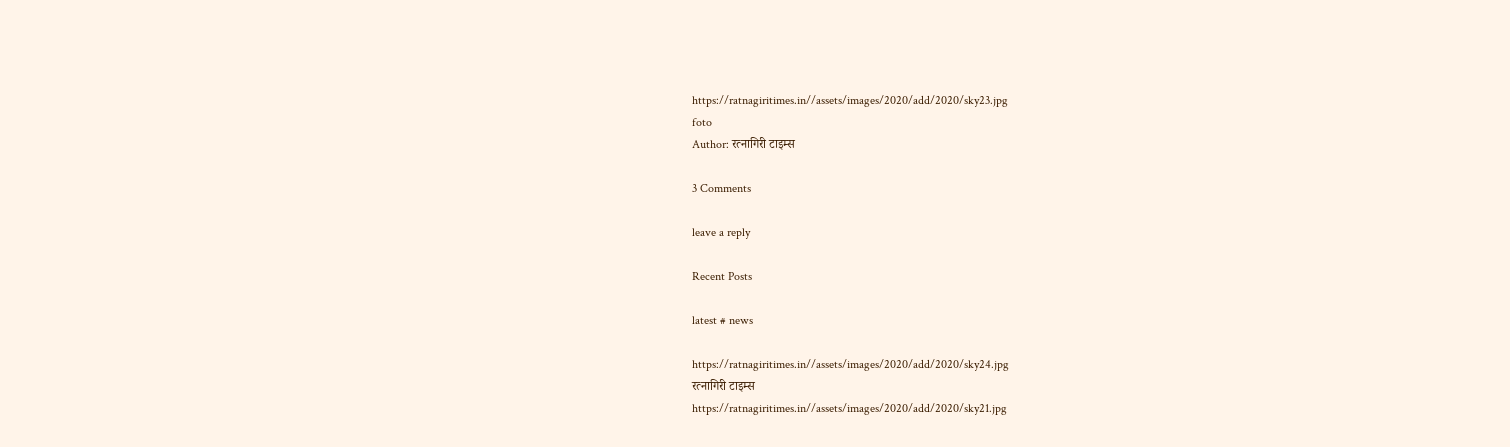https://ratnagiritimes.in//assets/images/2020/add/2020/sky23.jpg
foto
Author: रत्नागिरी टाइम्स

3 Comments

leave a reply

Recent Posts

latest # news

https://ratnagiritimes.in//assets/images/2020/add/2020/sky24.jpg
रत्नागिरी टाइम्स
https://ratnagiritimes.in//assets/images/2020/add/2020/sky21.jpg